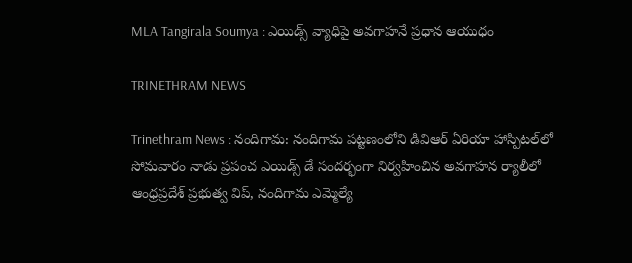MLA Tangirala Soumya : ఎయిడ్స్ వ్యాధిపై అవగాహనే ప్రధాన ఆయుధం

TRINETHRAM NEWS

Trinethram News : నందిగామ: నందిగామ పట్టణంలోని డివిఆర్ ఏరియా హాస్పిటల్‌లో సోమవారం నాడు ప్రపంచ ఎయిడ్స్ డే సందర్భంగా నిర్వహించిన అవగాహన ర్యాలీలో ఆంధ్రప్రదేశ్ ప్రభుత్వ విప్, నందిగామ ఎమ్మెల్యే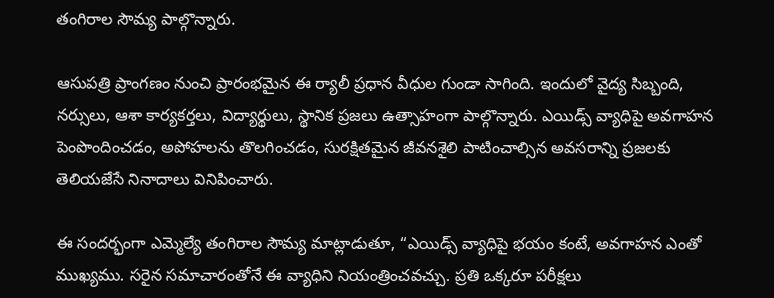తంగిరాల సౌమ్య పాల్గొన్నారు.

ఆసుపత్రి ప్రాంగణం నుంచి ప్రారంభమైన ఈ ర్యాలీ ప్రధాన వీధుల గుండా సాగింది. ఇందులో వైద్య సిబ్బంది, నర్సులు, ఆశా కార్యకర్తలు, విద్యార్థులు, స్థానిక ప్రజలు ఉత్సాహంగా పాల్గొన్నారు. ఎయిడ్స్ వ్యాధిపై అవగాహన పెంపొందించడం, అపోహలను తొలగించడం, సురక్షితమైన జీవనశైలి పాటించాల్సిన అవసరాన్ని ప్రజలకు తెలియజేసే నినాదాలు వినిపించారు.

ఈ సందర్భంగా ఎమ్మెల్యే తంగిరాల సౌమ్య మాట్లాడుతూ, “ఎయిడ్స్ వ్యాధిపై భయం కంటే, అవగాహన ఎంతో ముఖ్యము. సరైన సమాచారంతోనే ఈ వ్యాధిని నియంత్రించవచ్చు. ప్రతి ఒక్కరూ పరీక్షలు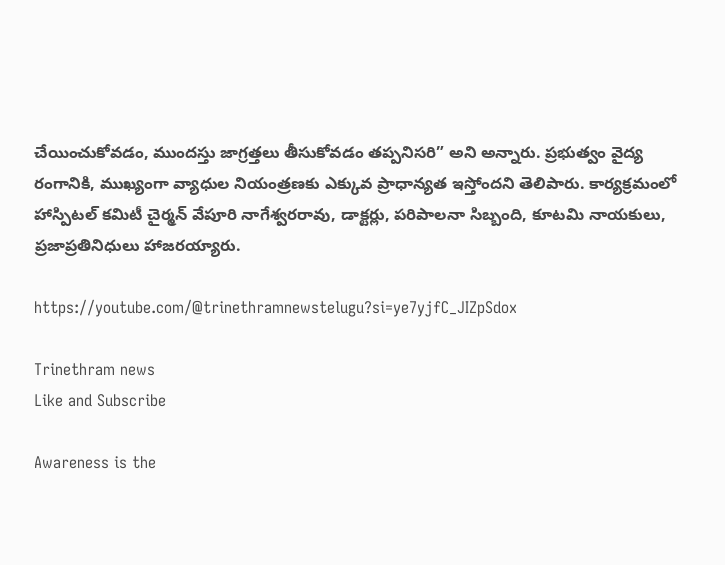చేయించుకోవడం, ముందస్తు జాగ్రత్తలు తీసుకోవడం తప్పనిసరి” అని అన్నారు. ప్రభుత్వం వైద్య రంగానికి, ముఖ్యంగా వ్యాధుల నియంత్రణకు ఎక్కువ ప్రాధాన్యత ఇస్తోందని తెలిపారు. కార్యక్రమంలో హాస్పిటల్ కమిటీ చైర్మన్ వేపూరి నాగేశ్వరరావు, డాక్టర్లు, పరిపాలనా సిబ్బంది, కూటమి నాయకులు, ప్రజాప్రతినిధులు హాజరయ్యారు.

https://youtube.com/@trinethramnewstelugu?si=ye7yjfC_JIZpSdox

Trinethram news
Like and Subscribe

Awareness is the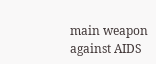main weapon against AIDS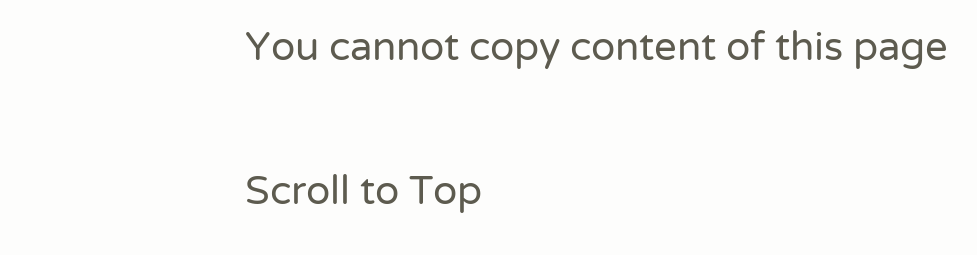You cannot copy content of this page

Scroll to Top